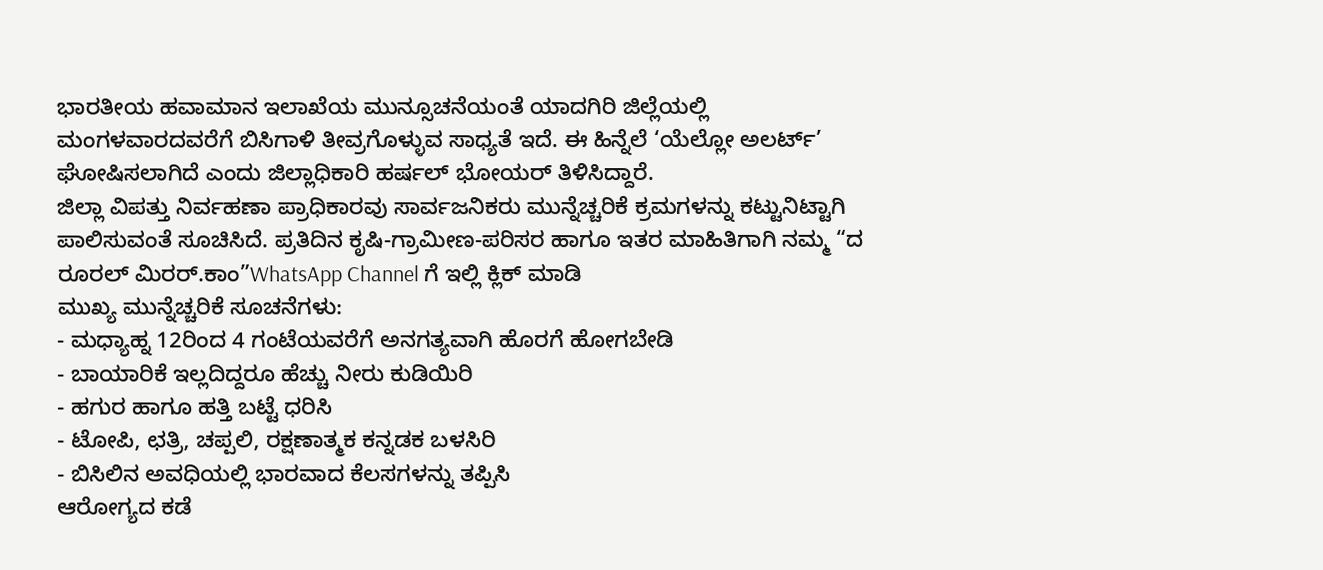ಭಾರತೀಯ ಹವಾಮಾನ ಇಲಾಖೆಯ ಮುನ್ಸೂಚನೆಯಂತೆ ಯಾದಗಿರಿ ಜಿಲ್ಲೆಯಲ್ಲಿ ಮಂಗಳವಾರದವರೆಗೆ ಬಿಸಿಗಾಳಿ ತೀವ್ರಗೊಳ್ಳುವ ಸಾಧ್ಯತೆ ಇದೆ. ಈ ಹಿನ್ನೆಲೆ ‘ಯೆಲ್ಲೋ ಅಲರ್ಟ್’ ಘೋಷಿಸಲಾಗಿದೆ ಎಂದು ಜಿಲ್ಲಾಧಿಕಾರಿ ಹರ್ಷಲ್ ಭೋಯರ್ ತಿಳಿಸಿದ್ದಾರೆ.
ಜಿಲ್ಲಾ ವಿಪತ್ತು ನಿರ್ವಹಣಾ ಪ್ರಾಧಿಕಾರವು ಸಾರ್ವಜನಿಕರು ಮುನ್ನೆಚ್ಚರಿಕೆ ಕ್ರಮಗಳನ್ನು ಕಟ್ಟುನಿಟ್ಟಾಗಿ ಪಾಲಿಸುವಂತೆ ಸೂಚಿಸಿದೆ. ಪ್ರತಿದಿನ ಕೃಷಿ-ಗ್ರಾಮೀಣ-ಪರಿಸರ ಹಾಗೂ ಇತರ ಮಾಹಿತಿಗಾಗಿ ನಮ್ಮ “ದ ರೂರಲ್ ಮಿರರ್.ಕಾಂ”WhatsApp Channel ಗೆ ಇಲ್ಲಿ ಕ್ಲಿಕ್ ಮಾಡಿ
ಮುಖ್ಯ ಮುನ್ನೆಚ್ಚರಿಕೆ ಸೂಚನೆಗಳು:
- ಮಧ್ಯಾಹ್ನ 12ರಿಂದ 4 ಗಂಟೆಯವರೆಗೆ ಅನಗತ್ಯವಾಗಿ ಹೊರಗೆ ಹೋಗಬೇಡಿ
- ಬಾಯಾರಿಕೆ ಇಲ್ಲದಿದ್ದರೂ ಹೆಚ್ಚು ನೀರು ಕುಡಿಯಿರಿ
- ಹಗುರ ಹಾಗೂ ಹತ್ತಿ ಬಟ್ಟೆ ಧರಿಸಿ
- ಟೋಪಿ, ಛತ್ರಿ, ಚಪ್ಪಲಿ, ರಕ್ಷಣಾತ್ಮಕ ಕನ್ನಡಕ ಬಳಸಿರಿ
- ಬಿಸಿಲಿನ ಅವಧಿಯಲ್ಲಿ ಭಾರವಾದ ಕೆಲಸಗಳನ್ನು ತಪ್ಪಿಸಿ
ಆರೋಗ್ಯದ ಕಡೆ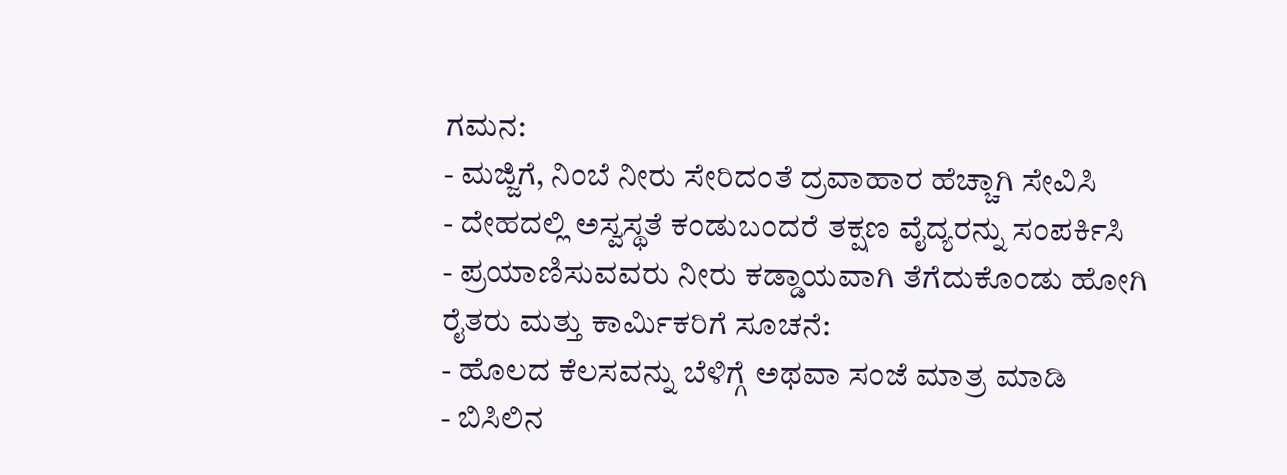ಗಮನ:
- ಮಜ್ಜಿಗೆ, ನಿಂಬೆ ನೀರು ಸೇರಿದಂತೆ ದ್ರವಾಹಾರ ಹೆಚ್ಚಾಗಿ ಸೇವಿಸಿ
- ದೇಹದಲ್ಲಿ ಅಸ್ವಸ್ಥತೆ ಕಂಡುಬಂದರೆ ತಕ್ಷಣ ವೈದ್ಯರನ್ನು ಸಂಪರ್ಕಿಸಿ
- ಪ್ರಯಾಣಿಸುವವರು ನೀರು ಕಡ್ಡಾಯವಾಗಿ ತೆಗೆದುಕೊಂಡು ಹೋಗಿ
ರೈತರು ಮತ್ತು ಕಾರ್ಮಿಕರಿಗೆ ಸೂಚನೆ:
- ಹೊಲದ ಕೆಲಸವನ್ನು ಬೆಳಿಗ್ಗೆ ಅಥವಾ ಸಂಜೆ ಮಾತ್ರ ಮಾಡಿ
- ಬಿಸಿಲಿನ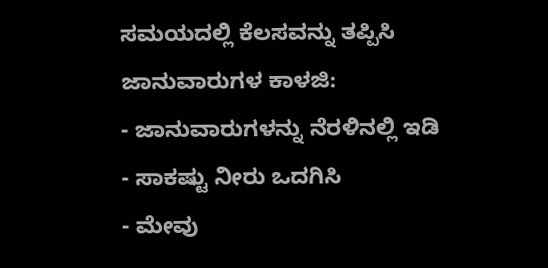ಸಮಯದಲ್ಲಿ ಕೆಲಸವನ್ನು ತಪ್ಪಿಸಿ
ಜಾನುವಾರುಗಳ ಕಾಳಜಿ:
- ಜಾನುವಾರುಗಳನ್ನು ನೆರಳಿನಲ್ಲಿ ಇಡಿ
- ಸಾಕಷ್ಟು ನೀರು ಒದಗಿಸಿ
- ಮೇವು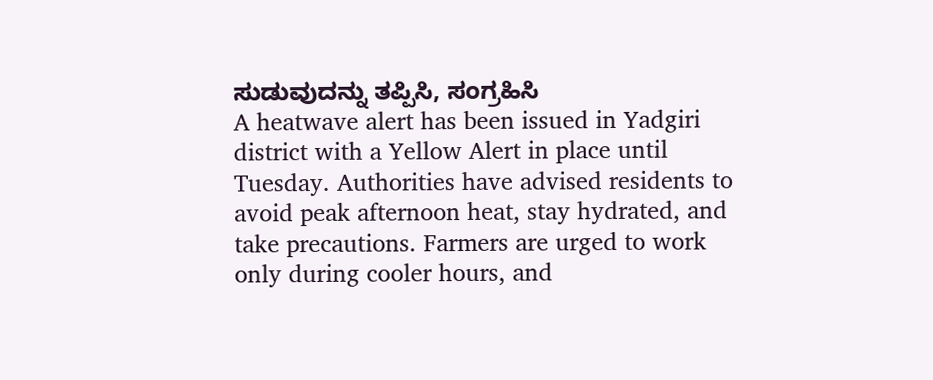ಸುಡುವುದನ್ನು ತಪ್ಪಿಸಿ, ಸಂಗ್ರಹಿಸಿ
A heatwave alert has been issued in Yadgiri district with a Yellow Alert in place until Tuesday. Authorities have advised residents to avoid peak afternoon heat, stay hydrated, and take precautions. Farmers are urged to work only during cooler hours, and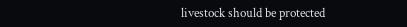livestock should be protected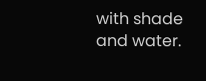with shade and water.